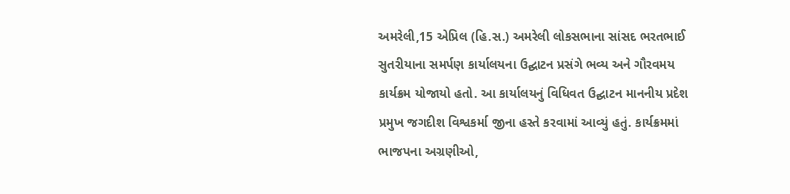અમરેલી,15 એપ્રિલ (હિ.સ.) અમરેલી લોકસભાના સાંસદ ભરતભાઈ સુતરીયાના સમર્પણ કાર્યાલયના ઉદ્ઘાટન પ્રસંગે ભવ્ય અને ગૌરવમય કાર્યક્રમ યોજાયો હતો. આ કાર્યાલયનું વિધિવત ઉદ્ઘાટન માનનીય પ્રદેશ પ્રમુખ જગદીશ વિશ્વકર્મા જીના હસ્તે કરવામાં આવ્યું હતું. કાર્યક્રમમાં ભાજપના અગ્રણીઓ,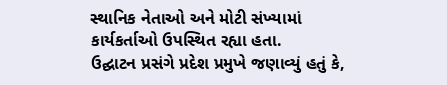સ્થાનિક નેતાઓ અને મોટી સંખ્યામાં કાર્યકર્તાઓ ઉપસ્થિત રહ્યા હતા.
ઉદ્ઘાટન પ્રસંગે પ્રદેશ પ્રમુખે જણાવ્યું હતું કે,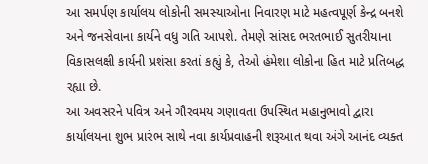આ સમર્પણ કાર્યાલય લોકોની સમસ્યાઓના નિવારણ માટે મહત્વપૂર્ણ કેન્દ્ર બનશે અને જનસેવાના કાર્યને વધુ ગતિ આપશે. તેમણે સાંસદ ભરતભાઈ સુતરીયાના વિકાસલક્ષી કાર્યની પ્રશંસા કરતાં કહ્યું કે, તેઓ હંમેશા લોકોના હિત માટે પ્રતિબદ્ધ રહ્યા છે.
આ અવસરને પવિત્ર અને ગૌરવમય ગણાવતા ઉપસ્થિત મહાનુભાવો દ્વારા કાર્યાલયના શુભ પ્રારંભ સાથે નવા કાર્યપ્રવાહની શરૂઆત થવા અંગે આનંદ વ્યક્ત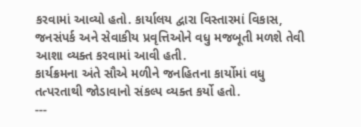કરવામાં આવ્યો હતો. કાર્યાલય દ્વારા વિસ્તારમાં વિકાસ, જનસંપર્ક અને સેવાકીય પ્રવૃત્તિઓને વધુ મજબૂતી મળશે તેવી આશા વ્યક્ત કરવામાં આવી હતી.
કાર્યક્રમના અંતે સૌએ મળીને જનહિતના કાર્યોમાં વધુ તત્પરતાથી જોડાવાનો સંકલ્પ વ્યક્ત કર્યો હતો.
---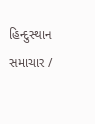હિન્દુસ્થાન સમાચાર /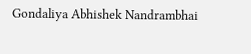Gondaliya Abhishek Nandrambhai